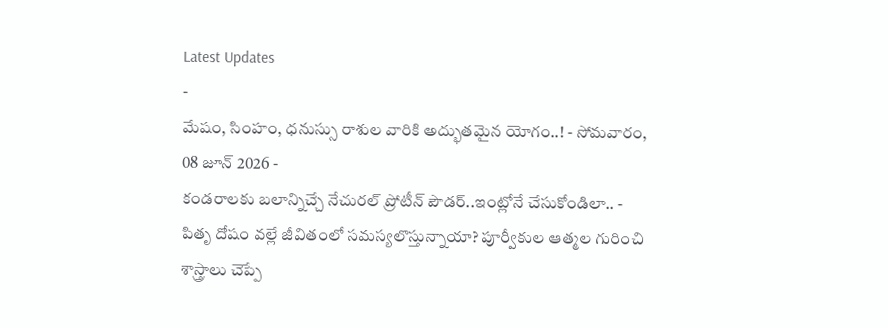Latest Updates
-
మేషం, సింహం, ధనుస్సు రాశుల వారికి అద్భుతమైన యోగం..! - సోమవారం, 08 జూన్ 2026 -
కండరాలకు బలాన్నిచ్చే నేచురల్ ప్రోటీన్ పౌడర్..ఇంట్లోనే చేసుకోండిలా.. -
పితృ దోషం వల్లే జీవితంలో సమస్యలొస్తున్నాయా? పూర్వీకుల ఆత్మల గురించి శాస్త్రాలు చెప్పే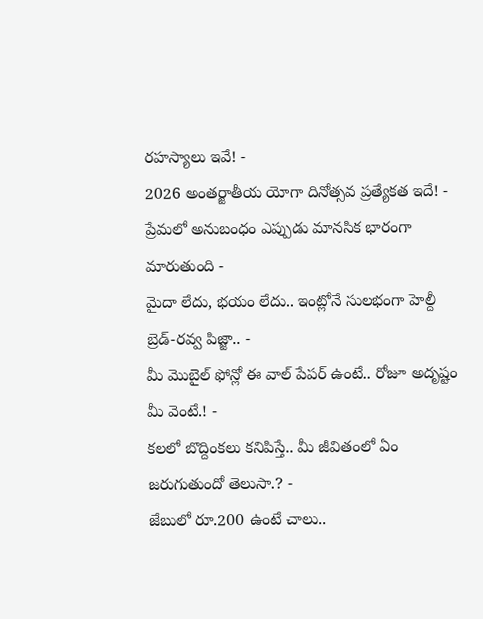రహస్యాలు ఇవే! -
2026 అంతర్జాతీయ యోగా దినోత్సవ ప్రత్యేకత ఇదే! -
ప్రేమలో అనుబంధం ఎప్పుడు మానసిక భారంగా మారుతుంది -
మైదా లేదు, భయం లేదు.. ఇంట్లోనే సులభంగా హెల్దీ బ్రెడ్-రవ్వ పిజ్జా.. -
మీ మొబైల్ ఫోన్లో ఈ వాల్ పేపర్ ఉంటే.. రోజూ అదృష్టం మీ వెంటే.! -
కలలో బొద్దింకలు కనిపిస్తే.. మీ జీవితంలో ఏం జరుగుతుందో తెలుసా.? -
జేబులో రూ.200 ఉంటే చాలు..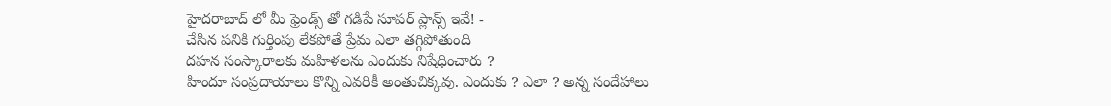హైదరాబాద్ లో మీ ఫ్రెండ్స్ తో గడిపే సూపర్ ప్లాన్స్ ఇవే! -
చేసిన పనికి గుర్తింపు లేకపోతే ప్రేమ ఎలా తగ్గిపోతుంది
దహన సంస్కారాలకు మహిళలను ఎందుకు నిషేధించారు ?
హిందూ సంప్రదాయాలు కొన్ని ఎవరికీ అంతుచిక్కవు. ఎందుకు ? ఎలా ? అన్న సందేహాలు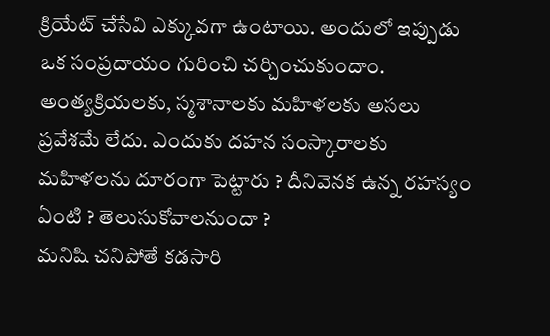క్రియేట్ చేసేవి ఎక్కువగా ఉంటాయి. అందులో ఇప్పుడు ఒక సంప్రదాయం గురించి చర్చించుకుందాం. అంత్యక్రియలకు, స్మశానాలకు మహిళలకు అసలు ప్రవేశమే లేదు. ఎందుకు దహన సంస్కారాలకు మహిళలను దూరంగా పెట్టారు ? దీనివెనక ఉన్న రహస్యం ఏంటి ? తెలుసుకోవాలనుందా ?
మనిషి చనిపోతే కడసారి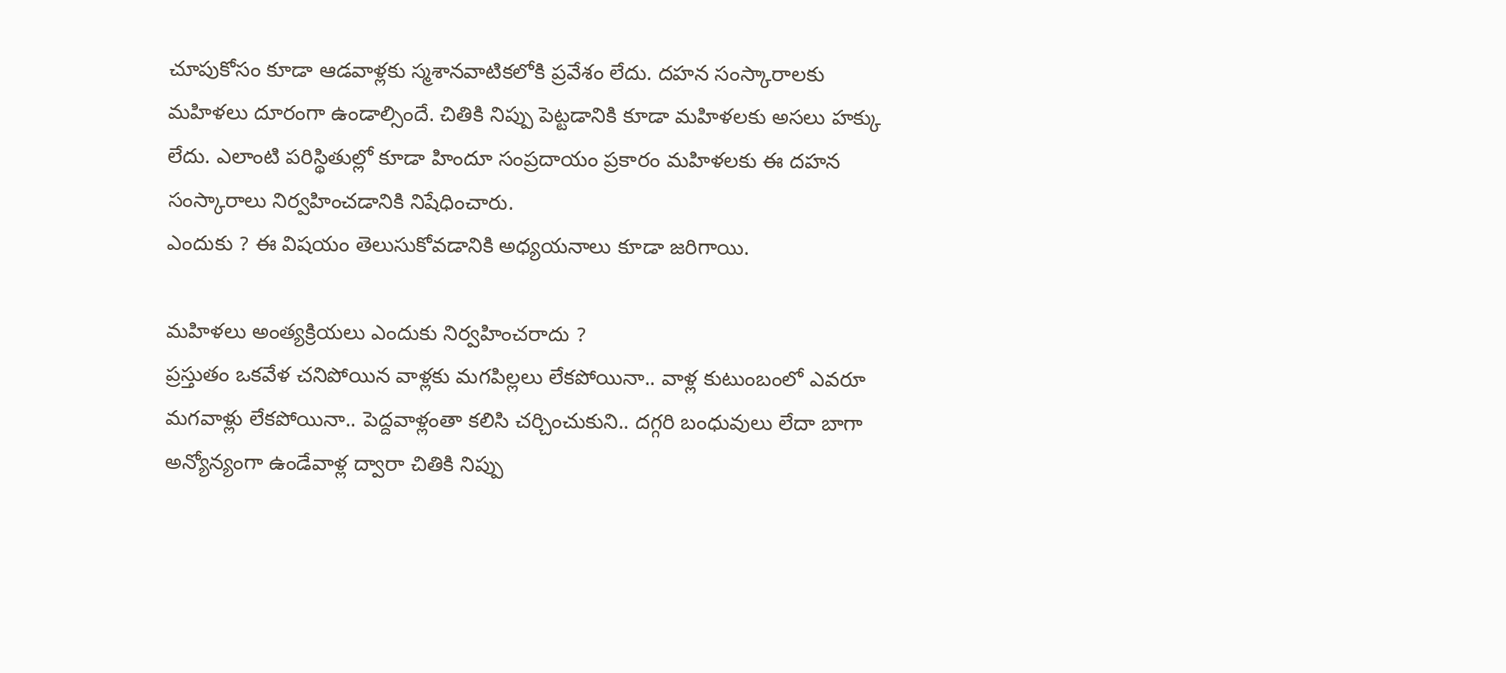చూపుకోసం కూడా ఆడవాళ్లకు స్మశానవాటికలోకి ప్రవేశం లేదు. దహన సంస్కారాలకు మహిళలు దూరంగా ఉండాల్సిందే. చితికి నిప్పు పెట్టడానికి కూడా మహిళలకు అసలు హక్కు లేదు. ఎలాంటి పరిస్థితుల్లో కూడా హిందూ సంప్రదాయం ప్రకారం మహిళలకు ఈ దహన సంస్కారాలు నిర్వహించడానికి నిషేధించారు.
ఎందుకు ? ఈ విషయం తెలుసుకోవడానికి అధ్యయనాలు కూడా జరిగాయి.

మహిళలు అంత్యక్రియలు ఎందుకు నిర్వహించరాదు ?
ప్రస్తుతం ఒకవేళ చనిపోయిన వాళ్లకు మగపిల్లలు లేకపోయినా.. వాళ్ల కుటుంబంలో ఎవరూ మగవాళ్లు లేకపోయినా.. పెద్దవాళ్లంతా కలిసి చర్చించుకుని.. దగ్గరి బంధువులు లేదా బాగా అన్యోన్యంగా ఉండేవాళ్ల ద్వారా చితికి నిప్పు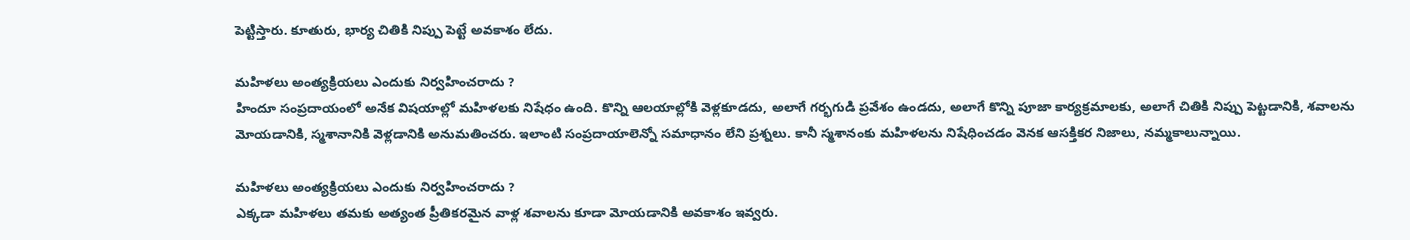పెట్టిస్తారు. కూతురు, భార్య చితికి నిప్పు పెట్టే అవకాశం లేదు.

మహిళలు అంత్యక్రియలు ఎందుకు నిర్వహించరాదు ?
హిందూ సంప్రదాయంలో అనేక విషయాల్లో మహిళలకు నిషేధం ఉంది. కొన్ని ఆలయాల్లోకి వెళ్లకూడదు, అలాగే గర్భగుడి ప్రవేశం ఉండదు, అలాగే కొన్ని పూజా కార్యక్రమాలకు, అలాగే చితికి నిప్పు పెట్టడానికి, శవాలను మోయడానికి, స్మశానానికి వెళ్లడానికి అనుమతించరు. ఇలాంటి సంప్రదాయాలెన్నో సమాధానం లేని ప్రశ్నలు. కానీ స్మశానంకు మహిళలను నిషేధించడం వెనక ఆసక్తికర నిజాలు, నమ్మకాలున్నాయి.

మహిళలు అంత్యక్రియలు ఎందుకు నిర్వహించరాదు ?
ఎక్కడా మహిళలు తమకు అత్యంత ప్రీతికరమైన వాళ్ల శవాలను కూడా మోయడానికి అవకాశం ఇవ్వరు.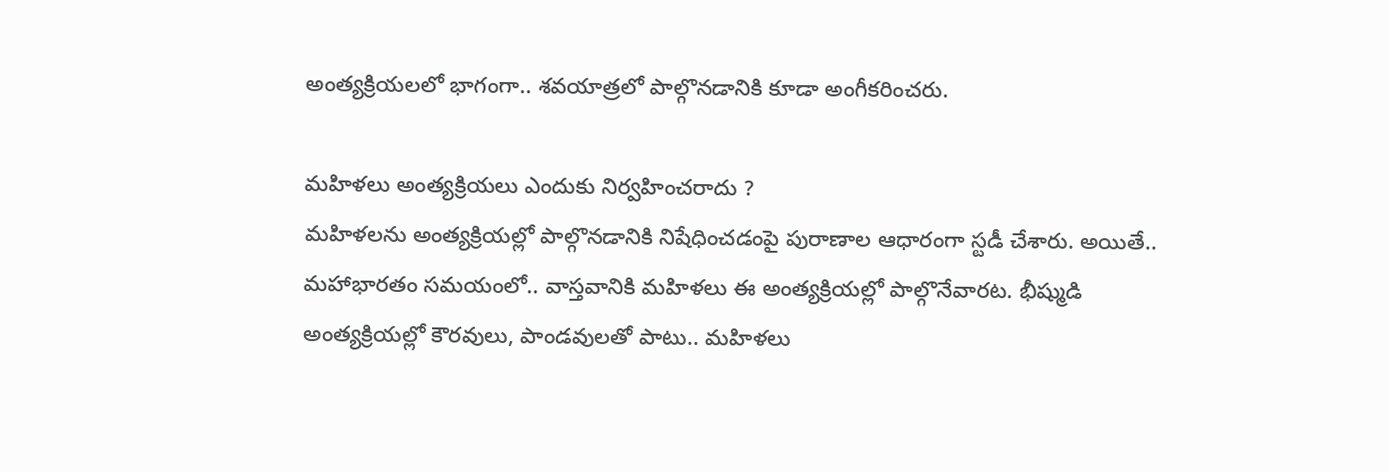అంత్యక్రియలలో భాగంగా.. శవయాత్రలో పాల్గొనడానికి కూడా అంగీకరించరు.

మహిళలు అంత్యక్రియలు ఎందుకు నిర్వహించరాదు ?
మహిళలను అంత్యక్రియల్లో పాల్గొనడానికి నిషేధించడంపై పురాణాల ఆధారంగా స్టడీ చేశారు. అయితే.. మహాభారతం సమయంలో.. వాస్తవానికి మహిళలు ఈ అంత్యక్రియల్లో పాల్గొనేవారట. భీష్ముడి అంత్యక్రియల్లో కౌరవులు, పాండవులతో పాటు.. మహిళలు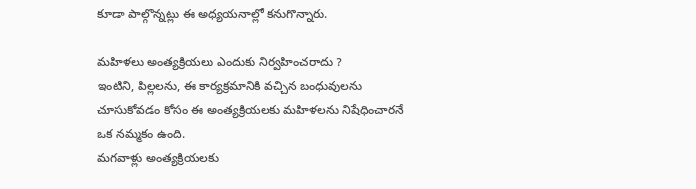కూడా పాల్గొన్నట్లు ఈ అధ్యయనాల్లో కనుగొన్నారు.

మహిళలు అంత్యక్రియలు ఎందుకు నిర్వహించరాదు ?
ఇంటిని, పిల్లలను, ఈ కార్యక్రమానికి వచ్చిన బంధువులను చూసుకోవడం కోసం ఈ అంత్యక్రియలకు మహిళలను నిషేధించారనే ఒక నమ్మకం ఉంది.
మగవాళ్లు అంత్యక్రియలకు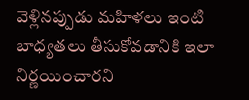వెళ్లినప్పుడు మహిళలు ఇంటి బాధ్యతలు తీసుకోవడానికి ఇలా నిర్ణయించారని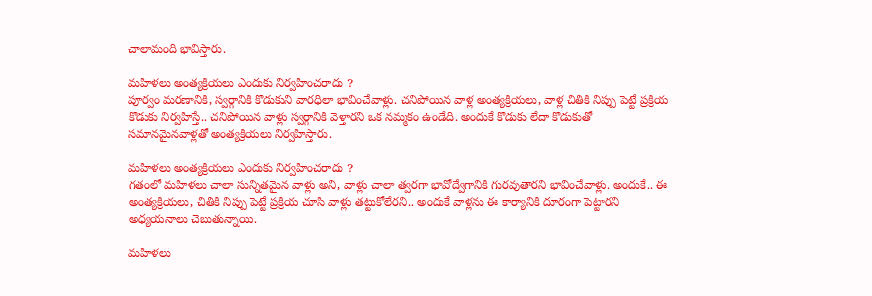చాలామంది భావిస్తారు.

మహిళలు అంత్యక్రియలు ఎందుకు నిర్వహించరాదు ?
పూర్వం మరణానికి, స్వర్గానికి కొడుకుని వారధిలా భావించేవాళ్లు. చనిపోయిన వాళ్ల అంత్యక్రియలు, వాళ్ల చితికి నిప్పు పెట్టే ప్రక్రియ కొడుకు నిర్వహిస్తే.. చనిపోయిన వాళ్లు స్వర్గానికి వెళ్తారని ఒక నమ్మకం ఉండేది. అందుకే కొడుకు లేదా కొడుకుతో సమానమైనవాళ్లతో అంత్యక్రియలు నిర్వహిస్తారు.

మహిళలు అంత్యక్రియలు ఎందుకు నిర్వహించరాదు ?
గతంలో మహిళలు చాలా సున్నితమైన వాళ్లు అని, వాళ్లు చాలా త్వరగా భావోద్వేగానికి గురవుతారని భావించేవాళ్లు. అందుకే.. ఈ అంత్యక్రియలు, చితికి నిప్పు పెట్టే ప్రక్రియ చూసి వాళ్లు తట్టుకోలేరని.. అందుకే వాళ్లను ఈ కార్యానికి దూరంగా పెట్టారని అధ్యయనాలు చెబుతున్నాయి.

మహిళలు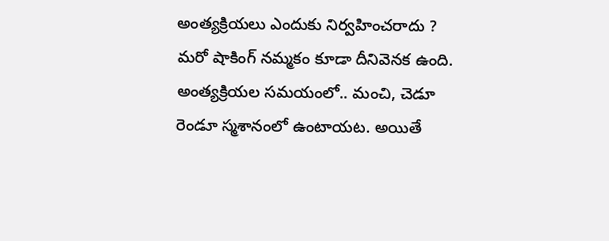అంత్యక్రియలు ఎందుకు నిర్వహించరాదు ?
మరో షాకింగ్ నమ్మకం కూడా దీనివెనక ఉంది. అంత్యక్రియల సమయంలో.. మంచి, చెడూ రెండూ స్మశానంలో ఉంటాయట. అయితే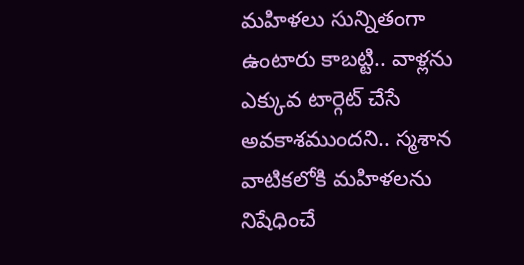మహిళలు సున్నితంగా ఉంటారు కాబట్టి.. వాళ్లను ఎక్కువ టార్గెట్ చేసే అవకాశముందని.. స్మశాన వాటికలోకి మహిళలను నిషేధించే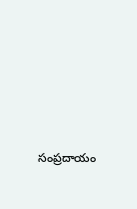సంప్రదాయం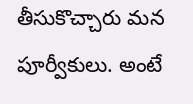తీసుకొచ్చారు మన పూర్వీకులు. అంటే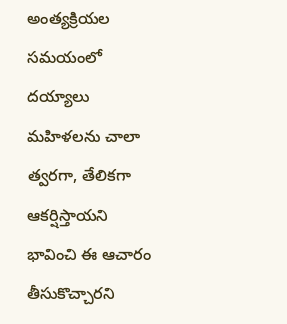అంత్యక్రియల సమయంలో దయ్యాలు మహిళలను చాలా త్వరగా, తేలికగా ఆకర్షిస్తాయని భావించి ఈ ఆచారం తీసుకొచ్చారని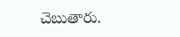చెబుతారు.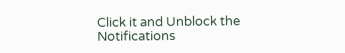Click it and Unblock the Notifications